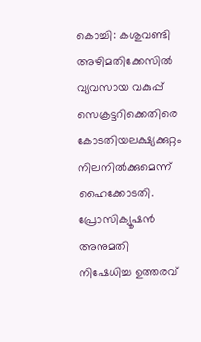കൊച്ചി: കശുവണ്ടി അഴിമതിക്കേസിൽ വ്യവസായ വകുപ്പ് സെക്രട്ടറിക്കെതിരെ കോടതിയലക്ഷ്യക്കുറ്റം നിലനില്‍ക്കുമെന്ന് ഹൈക്കോടതി. പ്രോസിക്യൂഷന്‍ അനുമതി നിഷേധിച്ച ഉത്തരവ്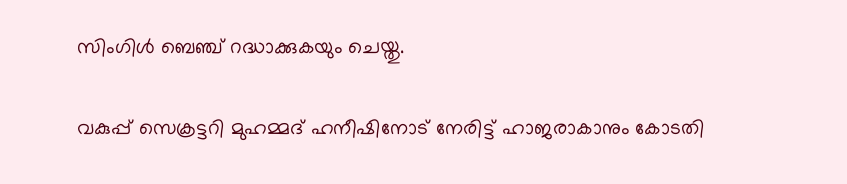സിംഗിള്‍ ബെഞ്ച് റദ്ധാക്കുകയും ചെയ്തു.

വകുപ്പ് സെക്രട്ടറി മുഹമ്മദ് ഹനീഷിനോട് നേരിട്ട് ഹാജരാകാനും കോടതി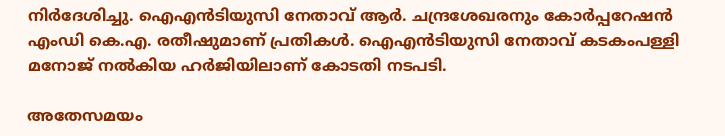നിർദേശിച്ചു. ഐഎന്‍ടിയുസി നേതാവ് ആര്‍. ചന്ദ്രശേഖരനും കോര്‍പ്പറേഷന്‍ എംഡി കെ.എ. രതീഷുമാണ് പ്രതികള്‍. ഐഎന്‍ടിയുസി നേതാവ് കടകംപള്ളി മനോജ് നല്‍കിയ ഹര്‍ജിയിലാണ് കോടതി നടപടി.

അതേസമയം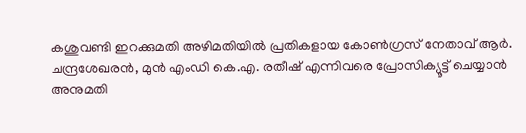കശുവണ്ടി ഇറക്കുമതി അഴിമതിയിൽ പ്രതികളായ കോൺഗ്രസ് നേതാവ് ആർ. ചന്ദ്രശേഖരൻ, മുൻ എംഡി കെ.എ. രതീഷ് എന്നിവരെ പ്രോസിക്യൂട്ട് ചെയ്യാൻ അനുമതി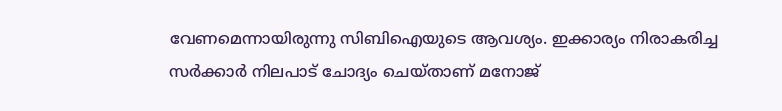വേണമെന്നായിരുന്നു സിബിഐയുടെ ആവശ്യം. ഇക്കാര്യം നിരാകരിച്ച സർക്കാർ നിലപാട് ചോദ്യം ചെയ്താണ് മനോജ്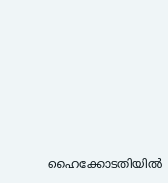ഹൈക്കോടതിയിൽ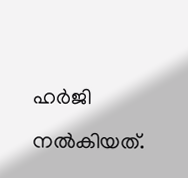ഹർജി നൽകിയത്.